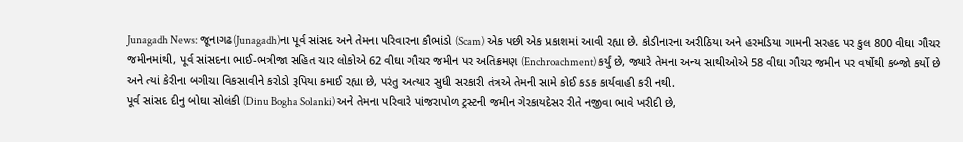Junagadh News: જૂનાગઢ(Junagadh)ના પૂર્વ સાંસદ અને તેમના પરિવારના કૌભાંડો (Scam) એક પછી એક પ્રકાશમાં આવી રહ્યા છે. કોડીનારના અરીઠિયા અને હરમડિયા ગામની સરહદ પર કુલ 800 વીઘા ગૌચર જમીનમાંથી, પૂર્વ સાંસદના ભાઈ-ભત્રીજા સહિત ચાર લોકોએ 62 વીઘા ગૌચર જમીન પર અતિક્રમણ (Enchroachment) કર્યું છે, જ્યારે તેમના અન્ય સાથીઓએ 58 વીઘા ગૌચર જમીન પર વર્ષોથી કબ્જો કર્યો છે અને ત્યાં કેરીના બગીચા વિકસાવીને કરોડો રૂપિયા કમાઈ રહ્યા છે, પરંતુ અત્યાર સુધી સરકારી તંત્રએ તેમની સામે કોઈ કડક કાર્યવાહી કરી નથી.
પૂર્વ સાંસદ દીનુ બોઘા સોલંકી (Dinu Bogha Solanki) અને તેમના પરિવારે પાંજરાપોળ ટ્રસ્ટની જમીન ગેરકાયદેસર રીતે નજીવા ભાવે ખરીદી છે,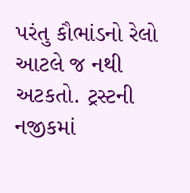પરંતુ કૌભાંડનો રેલો આટલે જ નથી અટકતો. ટ્રસ્ટની નજીકમાં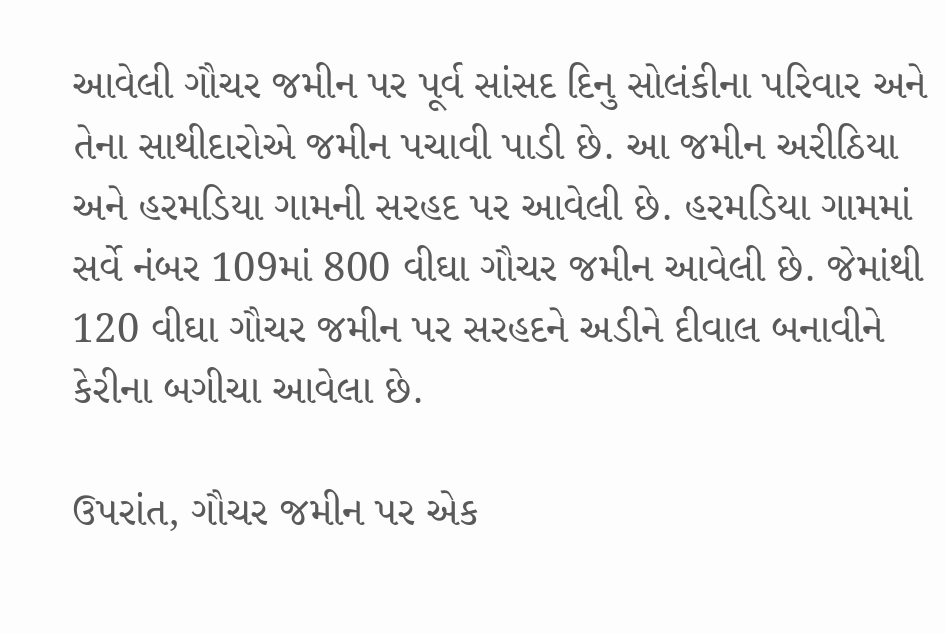આવેલી ગૌચર જમીન પર પૂર્વ સાંસદ દિનુ સોલંકીના પરિવાર અને તેના સાથીદારોએ જમીન પચાવી પાડી છે. આ જમીન અરીઠિયા અને હરમડિયા ગામની સરહદ પર આવેલી છે. હરમડિયા ગામમાં સર્વે નંબર 109માં 800 વીઘા ગૌચર જમીન આવેલી છે. જેમાંથી 120 વીઘા ગૌચર જમીન પર સરહદને અડીને દીવાલ બનાવીને કેરીના બગીચા આવેલા છે.

ઉપરાંત, ગૌચર જમીન પર એક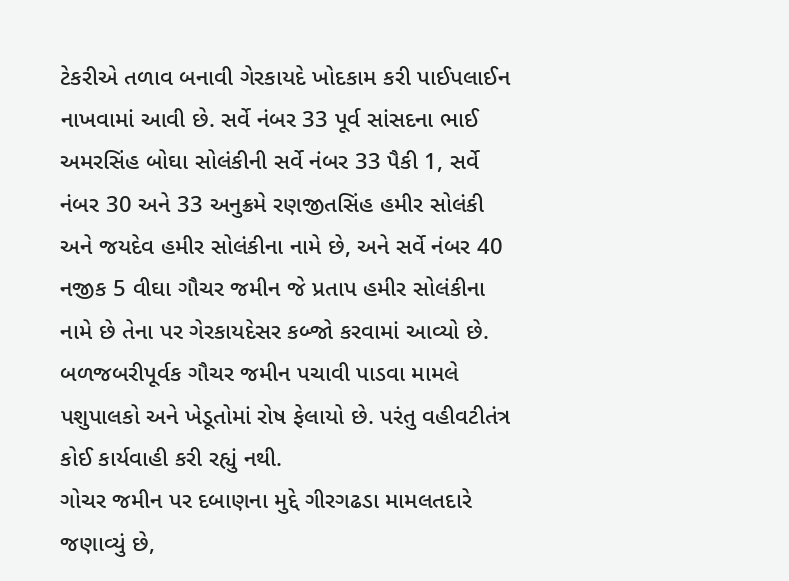ટેકરીએ તળાવ બનાવી ગેરકાયદે ખોદકામ કરી પાઈપલાઈન નાખવામાં આવી છે. સર્વે નંબર 33 પૂર્વ સાંસદના ભાઈ અમરસિંહ બોઘા સોલંકીની સર્વે નંબર 33 પૈકી 1, સર્વે નંબર 30 અને 33 અનુક્રમે રણજીતસિંહ હમીર સોલંકી અને જયદેવ હમીર સોલંકીના નામે છે, અને સર્વે નંબર 40 નજીક 5 વીઘા ગૌચર જમીન જે પ્રતાપ હમીર સોલંકીના નામે છે તેના પર ગેરકાયદેસર કબ્જો કરવામાં આવ્યો છે. બળજબરીપૂર્વક ગૌચર જમીન પચાવી પાડવા મામલે પશુપાલકો અને ખેડૂતોમાં રોષ ફેલાયો છે. પરંતુ વહીવટીતંત્ર કોઈ કાર્યવાહી કરી રહ્યું નથી.
ગોચર જમીન પર દબાણના મુદ્દે ગીરગઢડા મામલતદારે જણાવ્યું છે,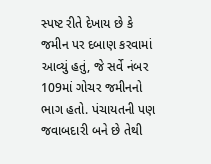સ્પષ્ટ રીતે દેખાય છે કે જમીન પર દબાણ કરવામાં આવ્યું હતું, જે સર્વે નંબર 109માં ગોચર જમીનનો ભાગ હતો. પંચાયતની પણ જવાબદારી બને છે તેથી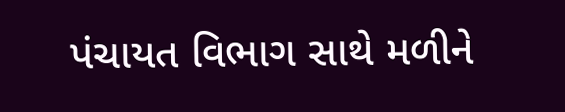પંચાયત વિભાગ સાથે મળીને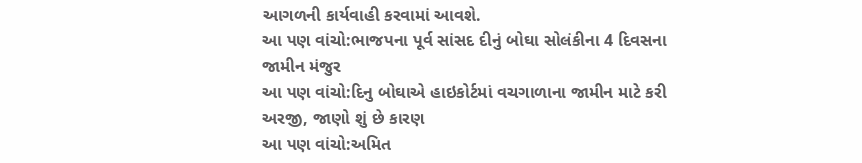આગળની કાર્યવાહી કરવામાં આવશે.
આ પણ વાંચો:ભાજપના પૂર્વ સાંસદ દીનું બોઘા સોલંકીના 4 દિવસના જામીન મંજુર
આ પણ વાંચો:દિનુ બોઘાએ હાઇકોર્ટમાં વચગાળાના જામીન માટે કરી અરજી, જાણો શું છે કારણ
આ પણ વાંચો:અમિત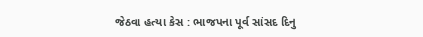જેઠવા હત્યા કેસ : ભાજપના પૂર્વ સાંસદ દિનુ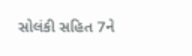સોલંકી સહિત 7ને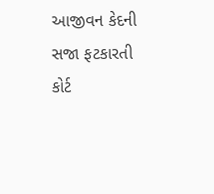આજીવન કેદની સજા ફટકારતી કોર્ટ